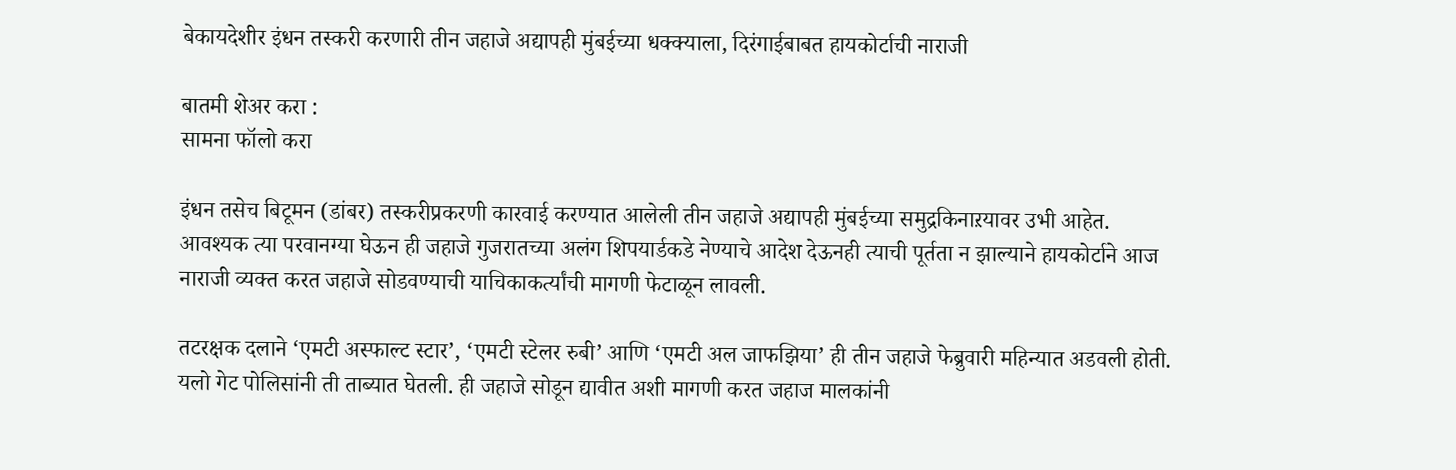बेकायदेशीर इंधन तस्करी करणारी तीन जहाजे अद्यापही मुंबईच्या धक्क्याला, दिरंगाईबाबत हायकोर्टाची नाराजी

बातमी शेअर करा :
सामना फॉलो करा

इंधन तसेच बिटूमन (डांबर) तस्करीप्रकरणी कारवाई करण्यात आलेली तीन जहाजे अद्यापही मुंबईच्या समुद्रकिनाऱयावर उभी आहेत. आवश्यक त्या परवानग्या घेऊन ही जहाजे गुजरातच्या अलंग शिपयार्डकडे नेण्याचे आदेश देऊनही त्याची पूर्तता न झाल्याने हायकोर्टाने आज नाराजी व्यक्त करत जहाजे सोडवण्याची याचिकाकर्त्यांची मागणी फेटाळून लावली.

तटरक्षक दलाने ‘एमटी अस्फाल्ट स्टार’, ‘एमटी स्टेलर रुबी’ आणि ‘एमटी अल जाफझिया’ ही तीन जहाजे फेब्रुवारी महिन्यात अडवली होती. यलो गेट पोलिसांनी ती ताब्यात घेतली. ही जहाजे सोडून द्यावीत अशी मागणी करत जहाज मालकांनी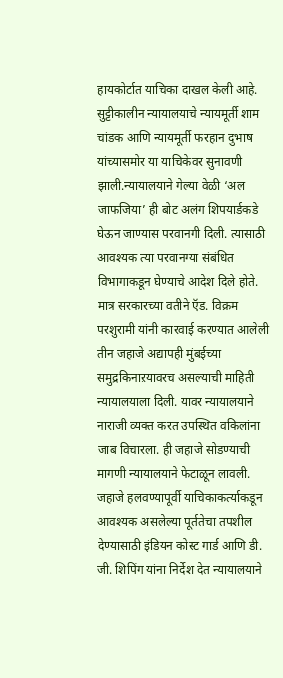हायकोर्टात याचिका दाखल केली आहे. सुट्टीकालीन न्यायालयाचे न्यायमूर्ती शाम चांडक आणि न्यायमूर्ती फरहान दुभाष यांच्यासमोर या याचिकेवर सुनावणी झाली.न्यायालयाने गेल्या वेळी ‘अल जाफजिया’ ही बोट अलंग शिपयार्डकडे घेऊन जाण्यास परवानगी दिली. त्यासाठी आवश्यक त्या परवानग्या संबंधित विभागाकडून घेण्याचे आदेश दिले होते. मात्र सरकारच्या वतीने ऍड. विक्रम परशुरामी यांनी कारवाई करण्यात आलेली तीन जहाजे अद्यापही मुंबईच्या समुद्रकिनाऱयावरच असल्याची माहिती न्यायालयाला दिली. यावर न्यायालयाने नाराजी व्यक्त करत उपस्थित वकिलांना जाब विचारला. ही जहाजे सोडण्याची मागणी न्यायालयाने फेटाळून लावली. जहाजे हलवण्यापूर्वी याचिकाकर्त्याकडून आवश्यक असलेल्या पूर्ततेचा तपशील देण्यासाठी इंडियन कोस्ट गार्ड आणि डी. जी. शिपिंग यांना निर्देश देत न्यायालयाने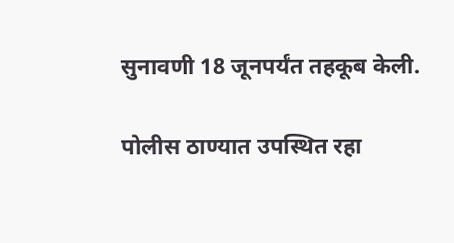सुनावणी 18 जूनपर्यंत तहकूब केली.

पोलीस ठाण्यात उपस्थित रहा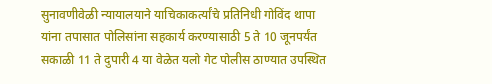सुनावणीवेळी न्यायालयाने याचिकाकर्त्यांचे प्रतिनिधी गोविंद थापा यांना तपासात पोलिसांना सहकार्य करण्यासाठी 5 ते 10 जूनपर्यंत सकाळी 11 ते दुपारी 4 या वेळेत यलो गेट पोलीस ठाण्यात उपस्थित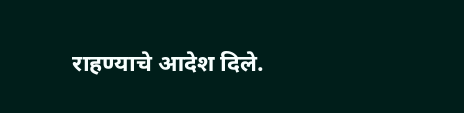राहण्याचे आदेश दिले.